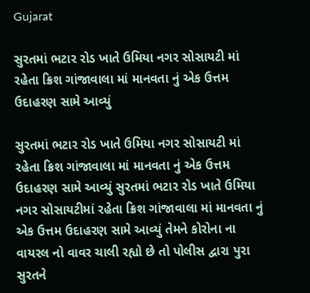Gujarat

સુરતમાં ભટાર રોડ ખાતે ઉમિયા નગર સોસાયટી માં રહેતા ક્રિશ ગાંજાવાલા માં માનવતા નું એક ઉત્તમ ઉદાહરણ સામે આવ્યું

સુરતમાં ભટાર રોડ ખાતે ઉમિયા નગર સોસાયટી માં રહેતા ક્રિશ ગાંજાવાલા માં માનવતા નું એક ઉત્તમ ઉદાહરણ સામે આવ્યું સુરતમાં ભટાર રોડ ખાતે ઉમિયા નગર સોસાયટીમાં રહેતા ક્રિશ ગાંજાવાલા માં માનવતા નું એક ઉત્તમ ઉદાહરણ સામે આવ્યું તેમને કોરોના ના વાયરલ નો વાવર ચાલી રહ્યો છે તો પોલીસ દ્વારા પુરા સુરતને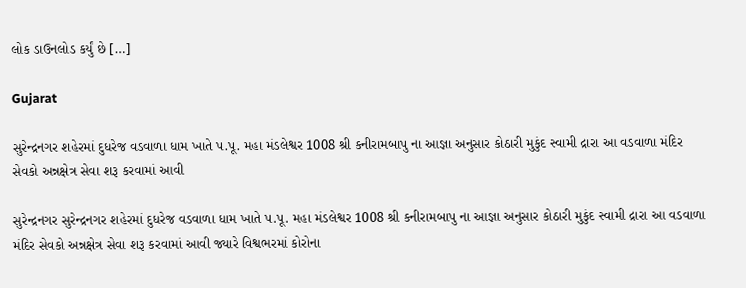લોક ડાઉનલોડ કર્યું છે […]

Gujarat

સુરેન્દ્રનગર શહેરમાં દુધરેજ વડવાળા ધામ ખાતે પ.પૂ. મહા મંડલેશ્વર 1008 શ્રી કનીરામબાપુ ના આજ્ઞા અનુસાર કોઠારી મુકુંદ સ્વામી દ્રારા આ વડવાળા મંદિર સેવકો અન્નક્ષેત્ર સેવા શરૂ કરવામાં આવી

સુરેન્દ્રનગર સુરેન્દ્રનગર શહેરમાં દુધરેજ વડવાળા ધામ ખાતે પ.પૂ. મહા મંડલેશ્વર 1008 શ્રી કનીરામબાપુ ના આજ્ઞા અનુસાર કોઠારી મુકુંદ સ્વામી દ્રારા આ વડવાળા મંદિર સેવકો અન્નક્ષેત્ર સેવા શરૂ કરવામાં આવી જ્યારે વિશ્વભરમાં કોરોના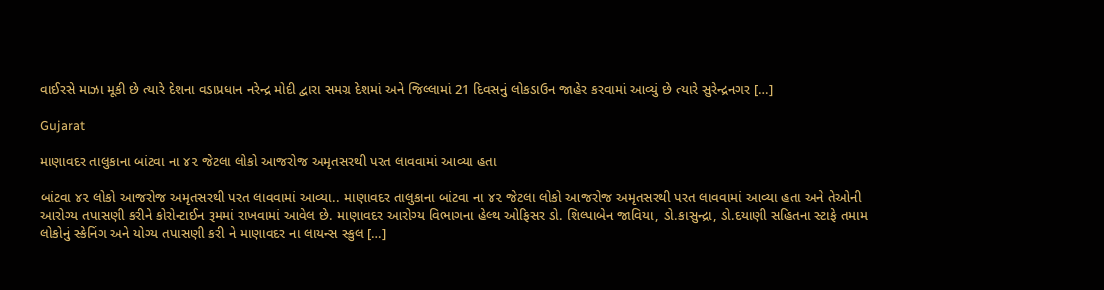વાઈરસે માઝા મૂકી છે ત્યારે દેશના વડાપ્રધાન નરેન્દ્ર મોદી દ્વારા સમગ્ર દેશમાં અને જિલ્લામાં 21 દિવસનું લોકડાઉન જાહેર કરવામાં આવ્યું છે ત્યારે સુરેન્દ્રનગર […]

Gujarat

માણાવદર તાલુકાના બાંટવા ના ૪૨ જેટલા લોકો આજરોજ અમૃતસરથી પરત લાવવામાં આવ્યા હતા

બાંટવા ૪૨ લોકો આજરોજ અમૃતસરથી પરત લાવવામાં આવ્યા.. માણાવદર તાલુકાના બાંટવા ના ૪૨ જેટલા લોકો આજરોજ અમૃતસરથી પરત લાવવામાં આવ્યા હતા અને તેઓની આરોગ્ય તપાસણી કરીને કોરોન્ટાઈન રૂમમાં રાખવામાં આવેલ છે. માણાવદર આરોગ્ય વિભાગના હેલ્થ ઓફિસર ડો. શિલ્પાબેન જાવિયા, ડો.કાસુન્દ્રા, ડો.દયાણી સહિતના સ્ટાફે તમામ લોકોનું સ્કેનિંગ અને યોગ્ય તપાસણી કરી ને માણાવદર ના લાયન્સ સ્કુલ […]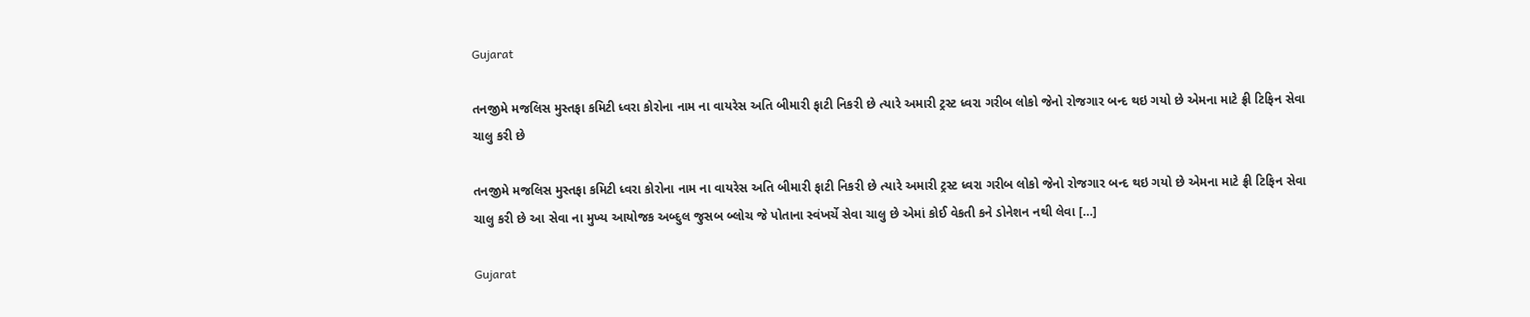Gujarat

તનજીમે મજલિસ મુસ્તફા કમિટી ધ્વરા કોરોના નામ ના વાયરેસ અતિ બીમારી ફાટી નિકરી છે ત્યારે અમારી ટ્રસ્ટ ધ્વરા ગરીબ લોકો જેનો રોજગાર બન્દ થઇ ગયો છે એમના માટે ફ્રી ટિફિન સેવા ચાલુ કરી છે

તનજીમે મજલિસ મુસ્તફા કમિટી ધ્વરા કોરોના નામ ના વાયરેસ અતિ બીમારી ફાટી નિકરી છે ત્યારે અમારી ટ્રસ્ટ ધ્વરા ગરીબ લોકો જેનો રોજગાર બન્દ થઇ ગયો છે એમના માટે ફ્રી ટિફિન સેવા ચાલુ કરી છે આ સેવા ના મુખ્ય આયોજક અબ્દુલ જુસબ બ્લોચ જે પોતાના સ્વંખર્ચે સેવા ચાલુ છે એમાં કોઈ વેકતી કને ડોનેશન નથી લેવા […]

Gujarat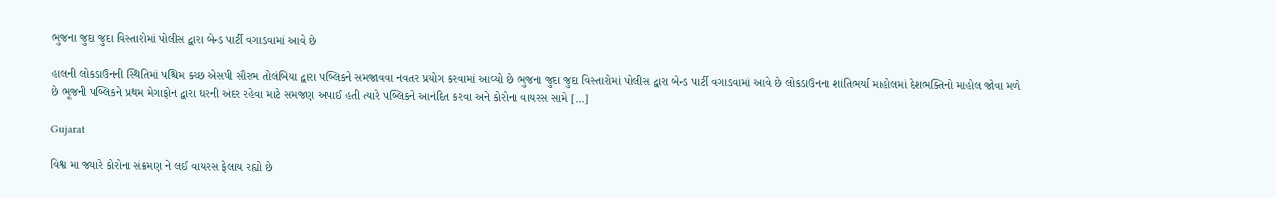ભુજના જુદા જુદા વિસ્તારોમાં પોલીસ દ્વારા બેન્ડ પાર્ટી વગાડવામાં આવે છે

હાલની લોકડાઉનની સ્થિતિમાં પશ્ચિમ ક્ચ્છ એસપી સૌરભ તોલંબિયા દ્વારા પબ્લિકને સમજાવવા નવતર પ્રયોગ કરવામાં આવ્યો છે ભુજના જુદા જુદા વિસ્તારોમાં પોલીસ દ્વારા બેન્ડ પાર્ટી વગાડવામાં આવે છે લોકડાઉનના શાંતિભર્યા માહોલમાં દેશભક્તિનો માહોલ જોવા મળે છે ભૂજની પબ્લિકને પ્રથમ મેગાફોન દ્વારા ઘરની અંદર રહેવા માટે સમજણ અપાઈ હતી ત્યારે પબ્લિકને આનંદિત કરવા અને કોરોના વાયરસ સામે […]

Gujarat

વિશ્વ મા જ્યારે કોરોના સંક્રમણ ને લઈ વાયરસ ફેલાય રહ્યો છે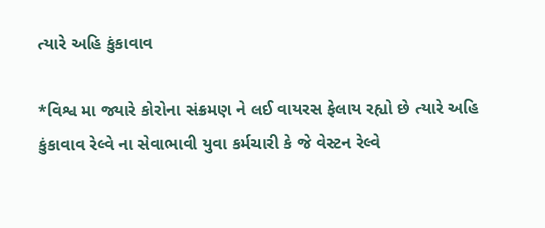ત્યારે અહિ કુંકાવાવ

*વિશ્વ મા જ્યારે કોરોના સંક્રમણ ને લઈ વાયરસ ફેલાય રહ્યો છે ત્યારે અહિ કુંકાવાવ રેલ્વે ના સેવાભાવી યુવા કર્મચારી કે જે વેસ્ટન રેલ્વે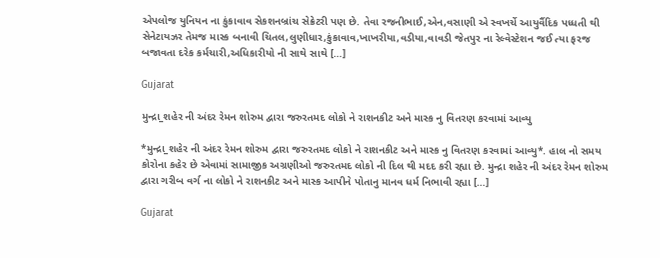એપલોજ યુનિયન ના કુંકાવાવ સેકશનબ્રાંચ સેક્રેટરી પણ છે. તેવા રજનીભાઈ,એન,વસાણી એ સ્વખર્ચે આયુર્વૈદિક પધ્ધતી થી સેનેટાયઝર તેમજ માસ્ક બનાવી ચિતલ,લુણીધાર,કુંકાવાવ,ખાખરીયા,વડીયા,વાવડી જેતપુર ના રેલ્વેસ્ટેશન જઈ ત્યા ફરજ બજાવતા દરેક કર્મચારી,અધિકારીયો ની સાથે સાથે […]

Gujarat

મુન્દ્રા_શહેર ની અંદર રેમન શોરુમ દ્વારા જરુરતમદ લોકો ને રાશનકીટ અને માસ્ક નુ વિતરણ કરવામાં આવ્યુ

*મુન્દ્રા_શહેર ની અંદર રેમન શોરુમ દ્વારા જરુરતમદ લોકો ને રાશનકીટ અને માસ્ક નુ વિતરણ કરવામાં આવ્યુ*. હાલ નો સમય કોરોના કહેર છે એવામાં સામાજીક અગ્રણીઓ જરુરતમદ લોકો ની દિલ થી મદદ કરી રહ્યા છે. મુન્દ્રા શહેર ની અંદર રેમન શોરુમ દ્વારા ગરીબ વર્ગ ના લોકો ને રાશનકીટ અને માસ્ક આપીને પોતાનુ માનવ ધર્મ નિભાવી રહ્યા […]

Gujarat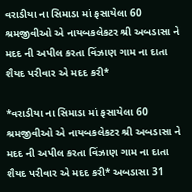વરાડીયા ના સિમાડા માં ફસાયેલા 60 શ્રમજીવીઓ એ નાયબકલેકટર શ્રી અબડાસા ને મદદ ની અપીલ કરતા વિંઝાણ ગામ ના દાતા શૈયદ પરીવાર એ મદદ કરી*

*વરાડીયા ના સિમાડા માં ફસાયેલા 60 શ્રમજીવીઓ એ નાયબકલેકટર શ્રી અબડાસા ને મદદ ની અપીલ કરતા વિંઝાણ ગામ ના દાતા શૈયદ પરીવાર એ મદદ કરી* અબડાસા 31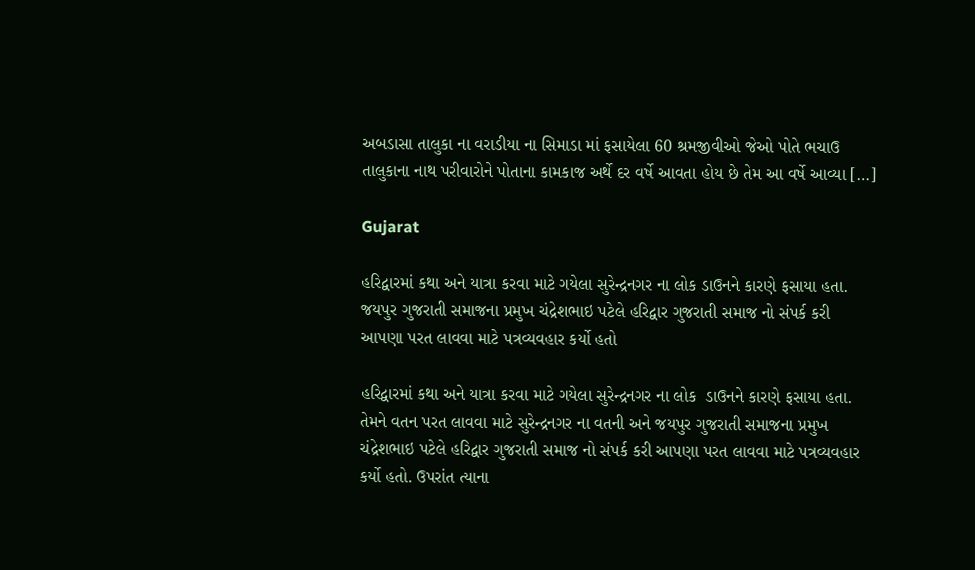અબડાસા તાલુકા ના વરાડીયા ના સિમાડા માં ફસાયેલા 60 શ્રમજીવીઓ જેઓ પોતે ભચાઉ તાલુકાના નાથ પરીવારોને પોતાના કામકાજ અર્થે દર વર્ષે આવતા હોય છે તેમ આ વર્ષે આવ્યા […]

Gujarat

હરિદ્વારમાં કથા અને યાત્રા કરવા માટે ગયેલા સુરેન્દ્રનગર ના લોક ડાઉનને કારણે ફસાયા હતા. જયપુર ગુજરાતી સમાજના પ્રમુખ ચંદ્રેશભાઇ પટેલે હરિદ્વાર ગુજરાતી સમાજ નો સંપર્ક કરી આપણા પરત લાવવા માટે પત્રવ્યવહાર કર્યો હતો

હરિદ્વારમાં કથા અને યાત્રા કરવા માટે ગયેલા સુરેન્દ્રનગર ના લોક  ડાઉનને કારણે ફસાયા હતા. તેમને વતન પરત લાવવા માટે સુરેન્દ્રનગર ના વતની અને જયપુર ગુજરાતી સમાજના પ્રમુખ ચંદ્રેશભાઇ પટેલે હરિદ્વાર ગુજરાતી સમાજ નો સંપર્ક કરી આપણા પરત લાવવા માટે પત્રવ્યવહાર કર્યો હતો. ઉપરાંત ત્યાના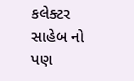કલેક્ટર સાહેબ નો પણ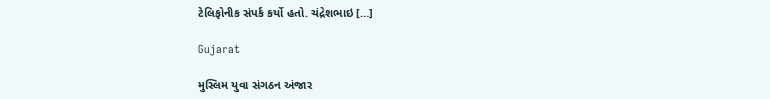ટેલિફોનીક સંપર્ક કર્યો હતો. ચંદ્રેશભાઇ […]

Gujarat

મુસ્લિમ યુવા સંગઠન અંજાર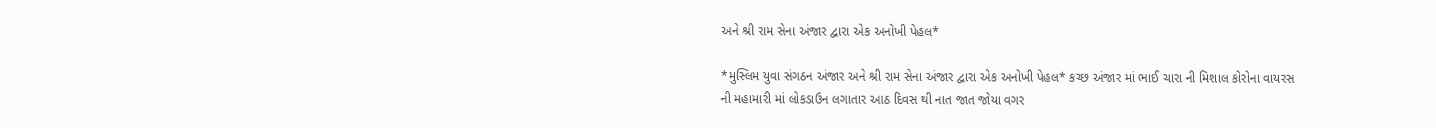અને શ્રી રામ સેના અંજાર દ્વારા એક અનોખી પેહલ*

*મુસ્લિમ યુવા સંગઠન અંજાર અને શ્રી રામ સેના અંજાર દ્વારા એક અનોખી પેહલ* કચ્છ અંજાર માં ભાઈ ચારા ની મિશાલ કોરોના વાયરસ ની મહામારી માં લોકડાઉન લગાતાર આઠ દિવસ થી નાત જાત જોયા વગર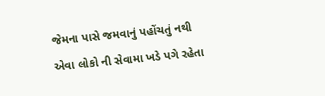જેમના પાસે જમવાનું પહોંચતું નથી એવા લોકો ની સેવામા ખડે પગે રહેતા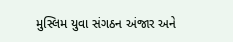મુસ્લિમ યુવા સંગઠન અંજાર અને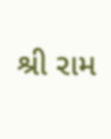શ્રી રામ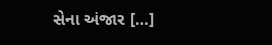સેના અંજાર […]